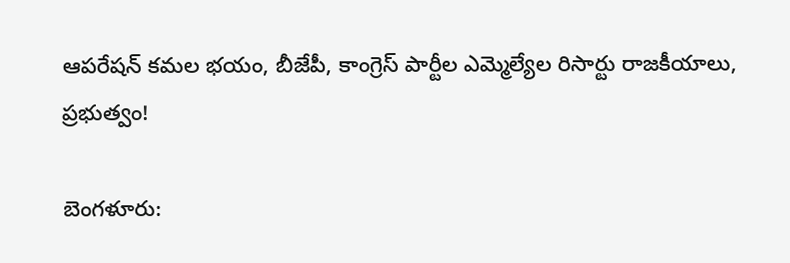ఆపరేషన్ కమల భయం, బీజేపీ, కాంగ్రెస్ పార్టీల ఎమ్మెల్యేల రిసార్టు రాజకీయాలు, ప్రభుత్వం!

బెంగళూరు: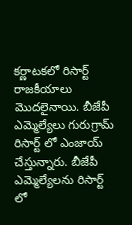కర్ణాటకలో రిసార్ట్ రాజకీయాలు మొదలైనాయి. బీజేపీ ఎమ్మెల్యేలు గురుగ్రామ్ రిసార్ట్ లో ఎంజాయ్ చేస్తున్నారు. బీజేపీ ఎమ్మెల్యేలను రిసార్ట్ లో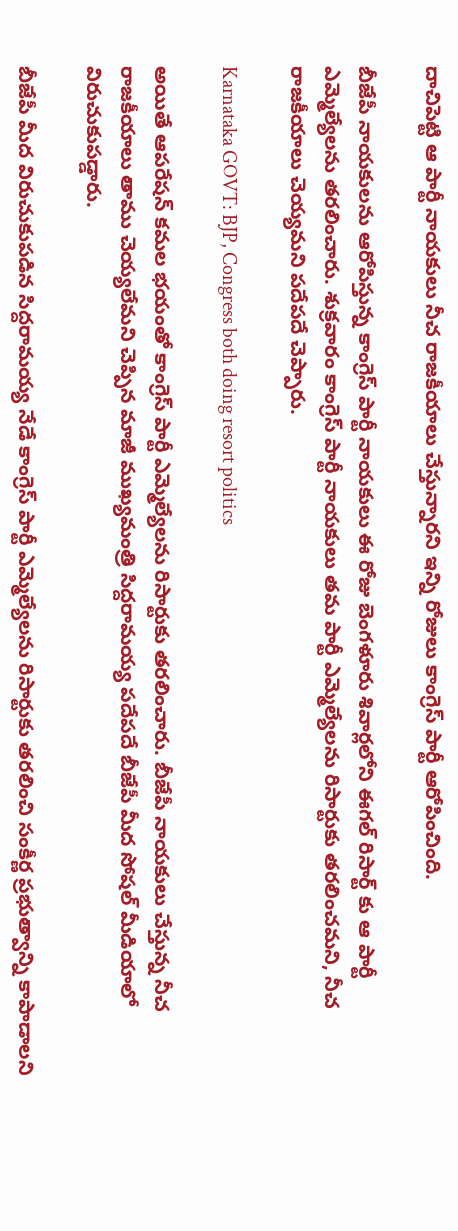దాచిపెట్టి ఆ పార్టీ నాయకులు నీచ రాజకీయాలు చేస్తున్నారని ఇన్ని రోజులు కాంగ్రెస్ పార్టీ ఆరోపించింది.

బీజేపీ నాయకులను ఆరోపిస్తున్న కాంగ్రెస్ పార్టీ నాయకులు ఈ రోజు బెంగళూరు శివార్లలోని ఈగల్ రిసార్ట్ కు ఆ పార్టీ ఎమ్మెల్యేలను తరలించారు. శుక్రవారం కాంగ్రెస్ పార్టీ నాయకులు తమ పార్టీ ఎమ్మెల్యేలను రిసార్టుకు తరలించమని, నీచ రాజకీయాలు చెయ్యమని పదేపదే చెప్పారు.

Karnataka GOVT: BJP, Congress both doing resort politics

అయితే ఆపరేషన్ కమల భయంతో కాంగ్రెస్ పార్టీ ఎమ్మెల్యేలను రిసార్టుకు తరలించారు. బీజేపీ నాయకులు చేస్తున్న నీచ రాజకీయాలు తాము చెయ్యలేమని చెప్పిన మాజీ ముఖ్యమంత్రి సిద్దరామయ్య పదేపదే బీజేపీ మీద సోషల్ మీడియాలో విరుచుకుపడ్డారు.

బీజేపీ మీద విరుచుకుపడిన సిద్దరామయ్య నేడే కాంగ్రెస్ పార్టీ ఎమ్మెల్యేలను రిసార్టుకు తరలించి సంకీర్ణ ప్రభుత్వాన్ని కాపాడాలని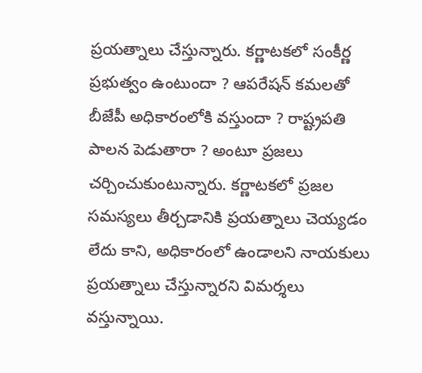ప్రయత్నాలు చేస్తున్నారు. కర్ణాటకలో సంకీర్ణ ప్రభుత్వం ఉంటుందా ? ఆపరేషన్ కమలతో బీజేపీ అధికారంలోకి వస్తుందా ? రాష్ట్రపతి పాలన పెడుతారా ? అంటూ ప్రజలు చర్చించుకుంటున్నారు. కర్ణాటకలో ప్రజల సమస్యలు తీర్చడానికి ప్రయత్నాలు చెయ్యడం లేదు కాని, అధికారంలో ఉండాలని నాయకులు ప్రయత్నాలు చేస్తున్నారని విమర్శలు వస్తున్నాయి.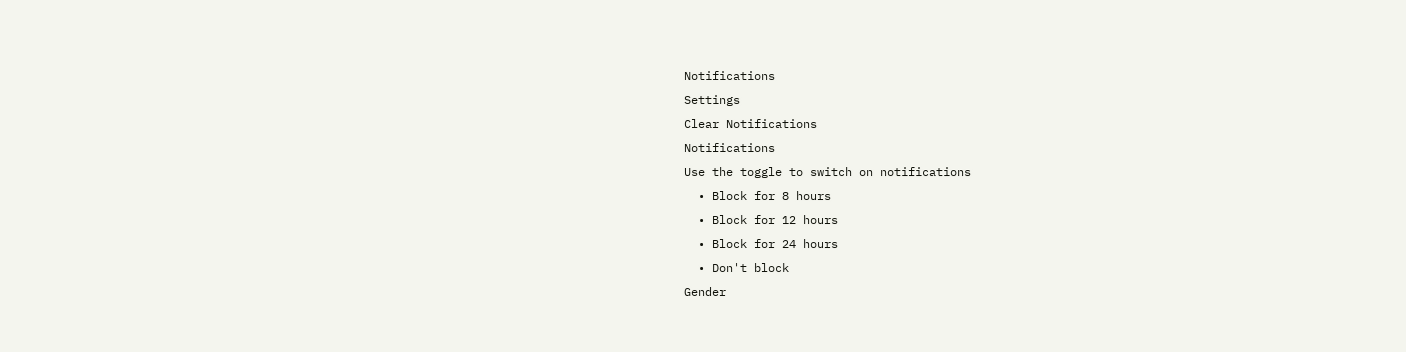Notifications
Settings
Clear Notifications
Notifications
Use the toggle to switch on notifications
  • Block for 8 hours
  • Block for 12 hours
  • Block for 24 hours
  • Don't block
Gender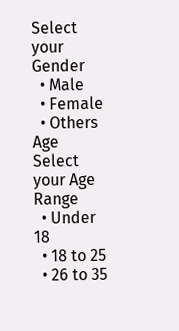Select your Gender
  • Male
  • Female
  • Others
Age
Select your Age Range
  • Under 18
  • 18 to 25
  • 26 to 35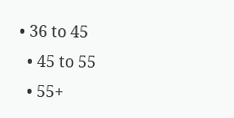• 36 to 45
  • 45 to 55
  • 55+